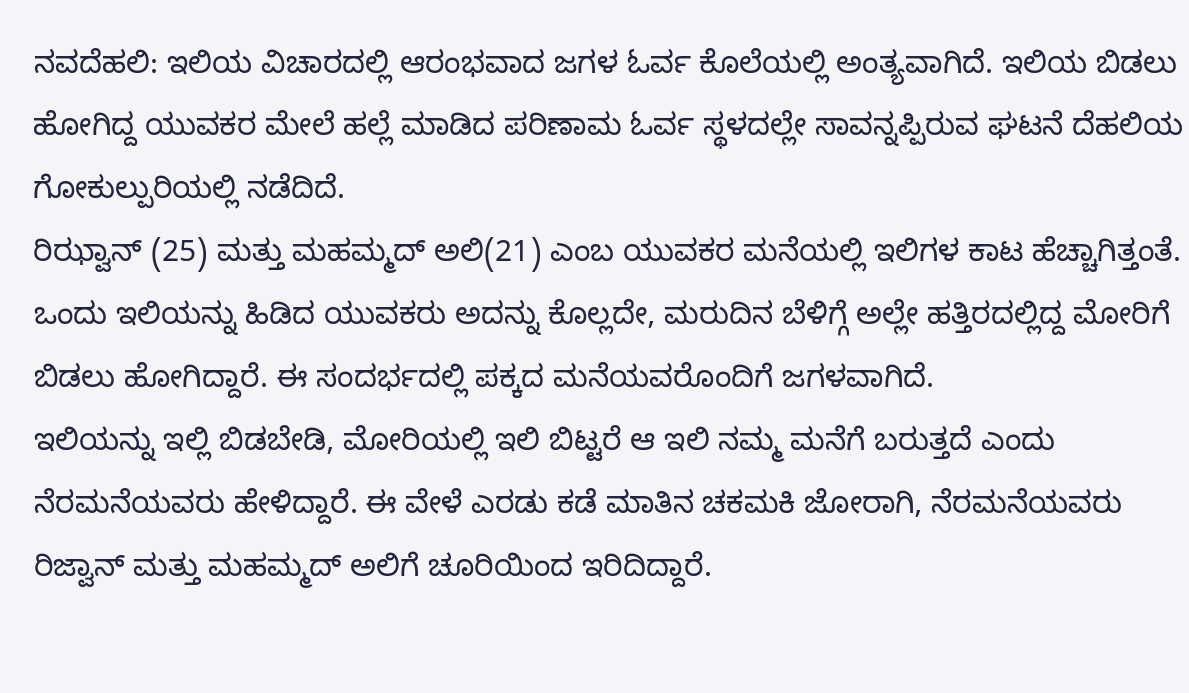ನವದೆಹಲಿ: ಇಲಿಯ ವಿಚಾರದಲ್ಲಿ ಆರಂಭವಾದ ಜಗಳ ಓರ್ವ ಕೊಲೆಯಲ್ಲಿ ಅಂತ್ಯವಾಗಿದೆ. ಇಲಿಯ ಬಿಡಲು ಹೋಗಿದ್ದ ಯುವಕರ ಮೇಲೆ ಹಲ್ಲೆ ಮಾಡಿದ ಪರಿಣಾಮ ಓರ್ವ ಸ್ಥಳದಲ್ಲೇ ಸಾವನ್ನಪ್ಪಿರುವ ಘಟನೆ ದೆಹಲಿಯ ಗೋಕುಲ್ಪುರಿಯಲ್ಲಿ ನಡೆದಿದೆ.
ರಿಝ್ವಾನ್ (25) ಮತ್ತು ಮಹಮ್ಮದ್ ಅಲಿ(21) ಎಂಬ ಯುವಕರ ಮನೆಯಲ್ಲಿ ಇಲಿಗಳ ಕಾಟ ಹೆಚ್ಚಾಗಿತ್ತಂತೆ. ಒಂದು ಇಲಿಯನ್ನು ಹಿಡಿದ ಯುವಕರು ಅದನ್ನು ಕೊಲ್ಲದೇ, ಮರುದಿನ ಬೆಳಿಗ್ಗೆ ಅಲ್ಲೇ ಹತ್ತಿರದಲ್ಲಿದ್ದ ಮೋರಿಗೆ ಬಿಡಲು ಹೋಗಿದ್ದಾರೆ. ಈ ಸಂದರ್ಭದಲ್ಲಿ ಪಕ್ಕದ ಮನೆಯವರೊಂದಿಗೆ ಜಗಳವಾಗಿದೆ.
ಇಲಿಯನ್ನು ಇಲ್ಲಿ ಬಿಡಬೇಡಿ, ಮೋರಿಯಲ್ಲಿ ಇಲಿ ಬಿಟ್ಟರೆ ಆ ಇಲಿ ನಮ್ಮ ಮನೆಗೆ ಬರುತ್ತದೆ ಎಂದು ನೆರಮನೆಯವರು ಹೇಳಿದ್ದಾರೆ. ಈ ವೇಳೆ ಎರಡು ಕಡೆ ಮಾತಿನ ಚಕಮಕಿ ಜೋರಾಗಿ, ನೆರಮನೆಯವರು ರಿಜ್ವಾನ್ ಮತ್ತು ಮಹಮ್ಮದ್ ಅಲಿಗೆ ಚೂರಿಯಿಂದ ಇರಿದಿದ್ದಾರೆ.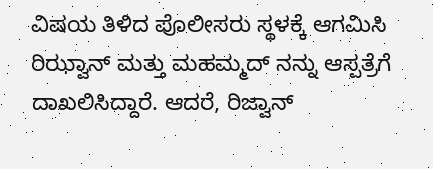ವಿಷಯ ತಿಳಿದ ಪೊಲೀಸರು ಸ್ಥಳಕ್ಕೆ ಆಗಮಿಸಿ ರಿಝ್ವಾನ್ ಮತ್ತು ಮಹಮ್ಮದ್ ನನ್ನು ಆಸ್ಪತ್ರೆಗೆ ದಾಖಲಿಸಿದ್ದಾರೆ. ಆದರೆ, ರಿಜ್ವಾನ್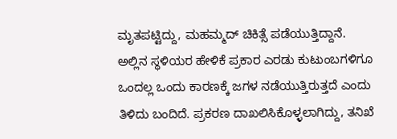ಮೃತಪಟ್ಟಿದ್ದು, ಮಹಮ್ಮದ್ ಚಿಕಿತ್ಸೆ ಪಡೆಯುತ್ತಿದ್ದಾನೆ.
ಅಲ್ಲಿನ ಸ್ಥಳಿಯರ ಹೇಳಿಕೆ ಪ್ರಕಾರ ಎರಡು ಕುಟುಂಬಗಳಿಗೂ ಒಂದಲ್ಲ ಒಂದು ಕಾರಣಕ್ಕೆ ಜಗಳ ನಡೆಯುತ್ತಿರುತ್ತದೆ ಎಂದು ತಿಳಿದು ಬಂದಿದೆ. ಪ್ರಕರಣ ದಾಖಲಿಸಿಕೊಳ್ಳಲಾಗಿದ್ದು, ತನಿಖೆ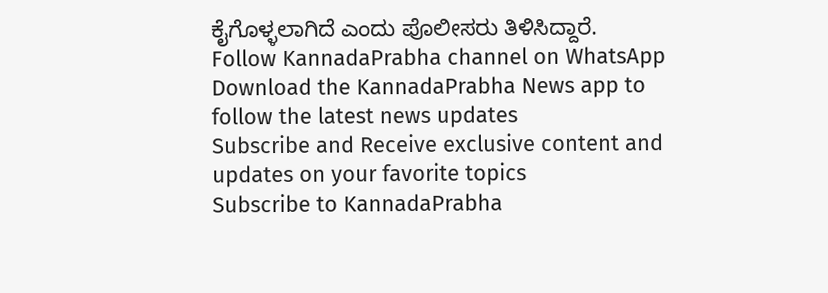ಕೈಗೊಳ್ಳಲಾಗಿದೆ ಎಂದು ಪೊಲೀಸರು ತಿಳಿಸಿದ್ದಾರೆ.
Follow KannadaPrabha channel on WhatsApp
Download the KannadaPrabha News app to follow the latest news updates
Subscribe and Receive exclusive content and updates on your favorite topics
Subscribe to KannadaPrabha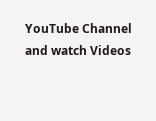YouTube Channel and watch Videos